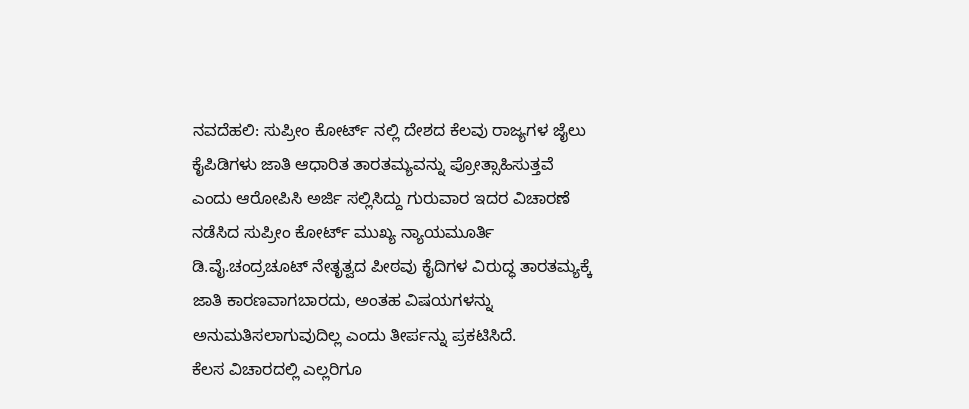ನವದೆಹಲಿ: ಸುಪ್ರೀಂ ಕೋರ್ಟ್ ನಲ್ಲಿ ದೇಶದ ಕೆಲವು ರಾಜ್ಯಗಳ ಜೈಲು ಕೈಪಿಡಿಗಳು ಜಾತಿ ಆಧಾರಿತ ತಾರತಮ್ಯವನ್ನು ಪ್ರೋತ್ಸಾಹಿಸುತ್ತವೆ ಎಂದು ಆರೋಪಿಸಿ ಅರ್ಜಿ ಸಲ್ಲಿಸಿದ್ದು ಗುರುವಾರ ಇದರ ವಿಚಾರಣೆ ನಡೆಸಿದ ಸುಪ್ರೀಂ ಕೋರ್ಟ್ ಮುಖ್ಯ ನ್ಯಾಯಮೂರ್ತಿ ಡಿ.ವೈ.ಚಂದ್ರಚೂಟ್ ನೇತೃತ್ವದ ಪೀಠವು ಕೈದಿಗಳ ವಿರುದ್ಧ ತಾರತಮ್ಯಕ್ಕೆ ಜಾತಿ ಕಾರಣವಾಗಬಾರದು, ಅಂತಹ ವಿಷಯಗಳನ್ನು ಅನುಮತಿಸಲಾಗುವುದಿಲ್ಲ ಎಂದು ತೀರ್ಪನ್ನು ಪ್ರಕಟಿಸಿದೆ.
ಕೆಲಸ ವಿಚಾರದಲ್ಲಿ ಎಲ್ಲರಿಗೂ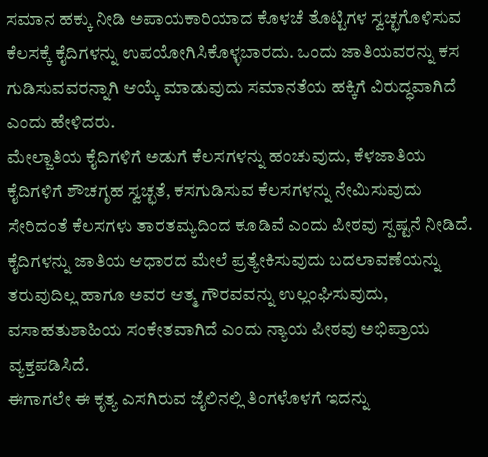ಸಮಾನ ಹಕ್ಕು ನೀಡಿ ಅಪಾಯಕಾರಿಯಾದ ಕೊಳಚೆ ತೊಟ್ಟಿಗಳ ಸ್ವಚ್ಛಗೊಳಿಸುವ ಕೆಲಸಕ್ಕೆ ಕೈದಿಗಳನ್ನು ಉಪಯೋಗಿಸಿಕೊಳ್ಳಬಾರದು. ಒಂದು ಜಾತಿಯವರನ್ನು ಕಸ ಗುಡಿಸುವವರನ್ನಾಗಿ ಆಯ್ಕೆ ಮಾಡುವುದು ಸಮಾನತೆಯ ಹಕ್ಕಿಗೆ ವಿರುದ್ಧವಾಗಿದೆ ಎಂದು ಹೇಳಿದರು.
ಮೇಲ್ಜಾತಿಯ ಕೈದಿಗಳಿಗೆ ಅಡುಗೆ ಕೆಲಸಗಳನ್ನು ಹಂಚುವುದು, ಕೆಳಜಾತಿಯ ಕೈದಿಗಳಿಗೆ ಶೌಚಗೃಹ ಸ್ವಚ್ಛತೆ, ಕಸಗುಡಿಸುವ ಕೆಲಸಗಳನ್ನು ನೇಮಿಸುವುದು ಸೇರಿದಂತೆ ಕೆಲಸಗಳು ತಾರತಮ್ಯದಿಂದ ಕೂಡಿವೆ ಎಂದು ಪೀಠವು ಸ್ಪಷ್ಟನೆ ನೀಡಿದೆ. ಕೈದಿಗಳನ್ನು ಜಾತಿಯ ಆಧಾರದ ಮೇಲೆ ಪ್ರತ್ಯೇಕಿಸುವುದು ಬದಲಾವಣೆಯನ್ನು ತರುವುದಿಲ್ಲ ಹಾಗೂ ಅವರ ಆತ್ಮ ಗೌರವವನ್ನು ಉಲ್ಲಂಘಿಸುವುದು, ವಸಾಹತುಶಾಹಿಯ ಸಂಕೇತವಾಗಿದೆ ಎಂದು ನ್ಯಾಯ ಪೀಠವು ಅಭಿಪ್ರಾಯ ವ್ಯಕ್ತಪಡಿಸಿದೆ.
ಈಗಾಗಲೇ ಈ ಕೃತ್ಯ ಎಸಗಿರುವ ಜೈಲಿನಲ್ಲಿ ತಿಂಗಳೊಳಗೆ ಇದನ್ನು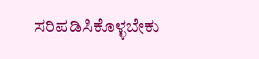ಸರಿಪಡಿಸಿಕೊಳ್ಳಬೇಕು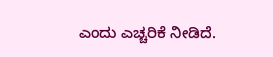ಎಂದು ಎಚ್ಚರಿಕೆ ನೀಡಿದೆ.